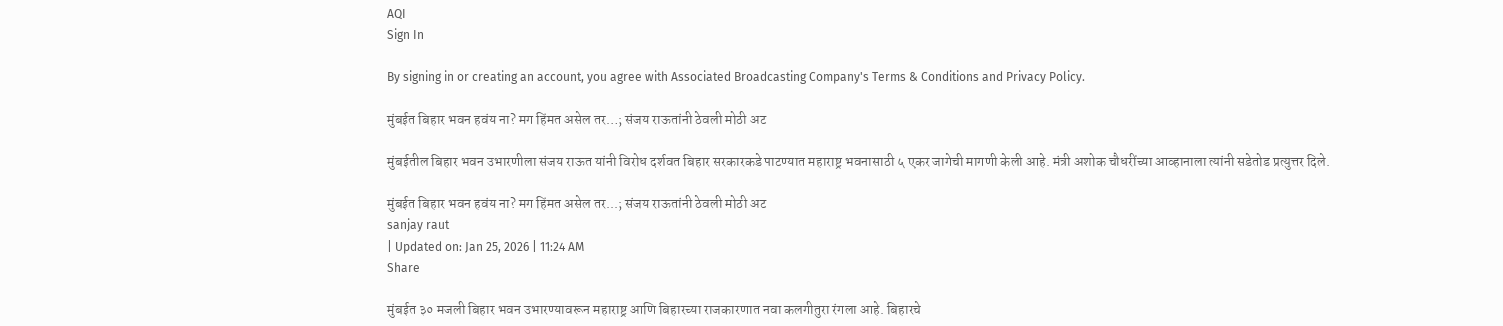AQI
Sign In

By signing in or creating an account, you agree with Associated Broadcasting Company's Terms & Conditions and Privacy Policy.

मुंबईत बिहार भवन हवंय ना? मग हिंमत असेल तर…; संजय राऊतांनी ठेवली मोठी अट

मुंबईतील बिहार भवन उभारणीला संजय राऊत यांनी विरोध दर्शवत बिहार सरकारकडे पाटण्यात महाराष्ट्र भवनासाठी ५ एकर जागेची मागणी केली आहे. मंत्री अशोक चौधरींच्या आव्हानाला त्यांनी सडेतोड प्रत्युत्तर दिले.

मुंबईत बिहार भवन हवंय ना? मग हिंमत असेल तर...; संजय राऊतांनी ठेवली मोठी अट
sanjay raut
| Updated on: Jan 25, 2026 | 11:24 AM
Share

मुंबईत ३० मजली बिहार भवन उभारण्यावरून महाराष्ट्र आणि बिहारच्या राजकारणात नवा कलगीतुरा रंगला आहे. बिहारचे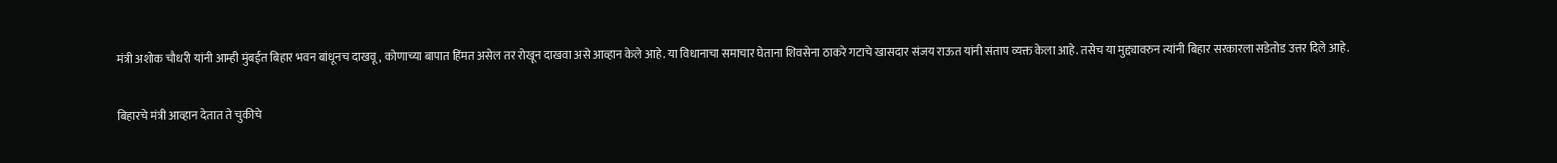मंत्री अशोक चौधरी यांनी आम्ही मुंबईत बिहार भवन बांधूनच दाखवू, कोणाच्या बापात हिंमत असेल तर रोखून दाखवा असे आव्हान केले आहे. या विधानाचा समाचार घेताना शिवसेना ठाकरे गटाचे खासदार संजय राऊत यांनी संताप व्यक्त केला आहे. तसेच या मुद्द्यावरुन त्यांनी बिहार सरकारला सडेतोड उत्तर दिले आहे.

बिहारचे मंत्री आव्हान देतात ते चुकीचे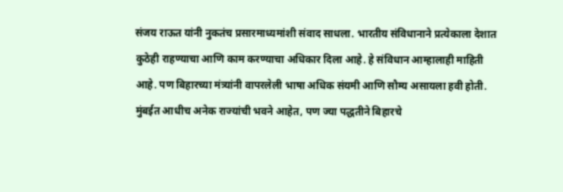संजय राऊत यांनी नुकतंच प्रसारमाध्यमांशी संवाद साधला. भारतीय संविधानाने प्रत्येकाला देशात कुठेही राहण्याचा आणि काम करण्याचा अधिकार दिला आहे. हे संविधान आम्हालाही माहिती आहे. पण बिहारच्या मंत्र्यांनी वापरलेली भाषा अधिक संयमी आणि सौम्य असायला हवी होती. मुंबईत आधीच अनेक राज्यांची भवने आहेत, पण ज्या पद्धतीने बिहारचे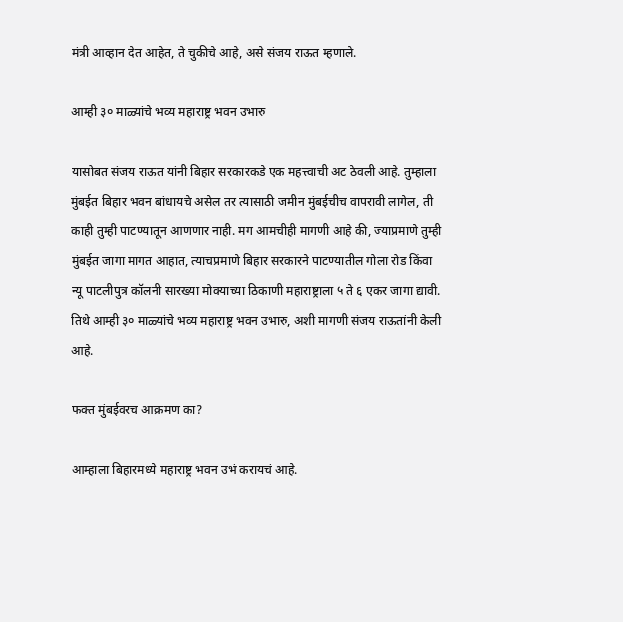मंत्री आव्हान देत आहेत, ते चुकीचे आहे, असे संजय राऊत म्हणाले.

आम्ही ३० माळ्यांचे भव्य महाराष्ट्र भवन उभारु

यासोबत संजय राऊत यांनी बिहार सरकारकडे एक महत्त्वाची अट ठेवली आहे. तुम्हाला मुंबईत बिहार भवन बांधायचे असेल तर त्यासाठी जमीन मुंबईचीच वापरावी लागेल, ती काही तुम्ही पाटण्यातून आणणार नाही. मग आमचीही मागणी आहे की, ज्याप्रमाणे तुम्ही मुंबईत जागा मागत आहात, त्याचप्रमाणे बिहार सरकारने पाटण्यातील गोला रोड किंवा न्यू पाटलीपुत्र कॉलनी सारख्या मोक्याच्या ठिकाणी महाराष्ट्राला ५ ते ६ एकर जागा द्यावी. तिथे आम्ही ३० माळ्यांचे भव्य महाराष्ट्र भवन उभारु, अशी मागणी संजय राऊतांनी केली आहे.

फक्त मुंबईवरच आक्रमण का?

आम्हाला बिहारमध्ये महाराष्ट्र भवन उभं करायचं आहे.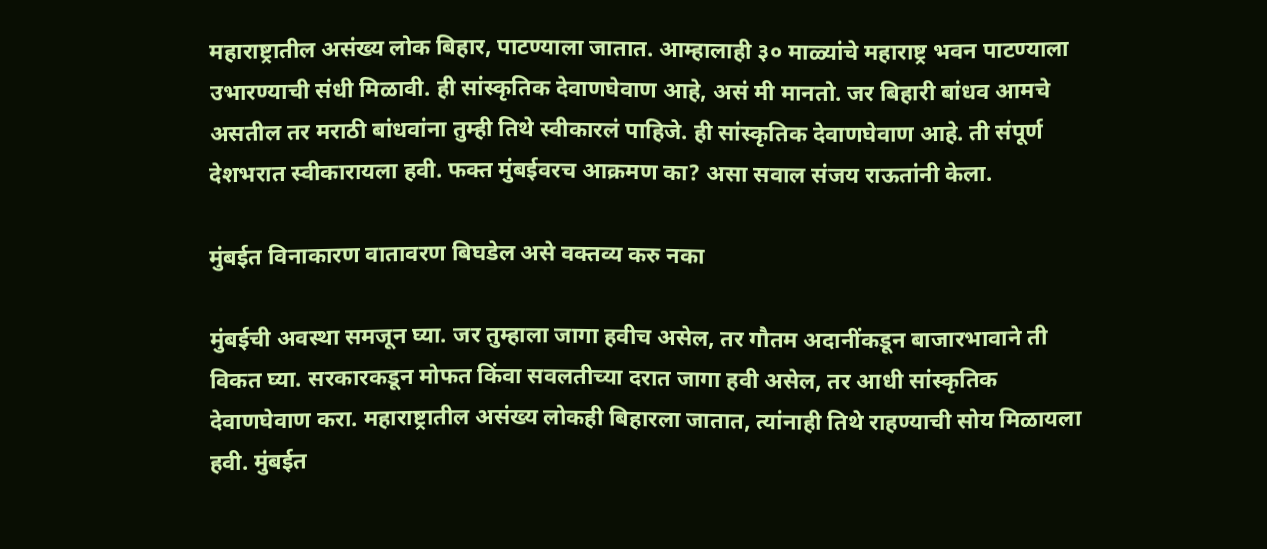महाराष्ट्रातील असंख्य लोक बिहार, पाटण्याला जातात. आम्हालाही ३० माळ्यांचे महाराष्ट्र भवन पाटण्याला उभारण्याची संधी मिळावी. ही सांस्कृतिक देवाणघेवाण आहे, असं मी मानतो. जर बिहारी बांधव आमचे असतील तर मराठी बांधवांना तुम्ही तिथे स्वीकारलं पाहिजे. ही सांस्कृतिक देवाणघेवाण आहे. ती संपूर्ण देशभरात स्वीकारायला हवी. फक्त मुंबईवरच आक्रमण का? असा सवाल संजय राऊतांनी केला.

मुंबईत विनाकारण वातावरण बिघडेल असे वक्तव्य करु नका

मुंबईची अवस्था समजून घ्या. जर तुम्हाला जागा हवीच असेल, तर गौतम अदानींकडून बाजारभावाने ती विकत घ्या. सरकारकडून मोफत किंवा सवलतीच्या दरात जागा हवी असेल, तर आधी सांस्कृतिक देवाणघेवाण करा. महाराष्ट्रातील असंख्य लोकही बिहारला जातात, त्यांनाही तिथे राहण्याची सोय मिळायला हवी. मुंबईत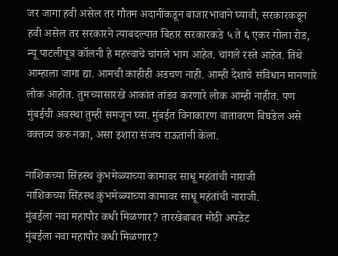जर जागा हवी असेल तर गौतम अदानींकडून बाजारभावाने घ्यावी, सरकारकडून हवी असेल तर सरकारने त्याबदल्यात बिहार सरकारकडे ५ ते ६ एकर गोला रोड, न्यू पाटलीपूत्र कॉलनी हे महत्त्वाचे चांगले भाग आहेत. चांगले रस्ते आहेत. तिथे आम्हाला जागा द्या. आमची काहीही अडचण नाही. आम्ही देशाचे संविधान मानणारे लोक आहोत. तुमच्यासारखे आकांत तांडव करणारे लोक आम्ही नाहीत. पण मुंबईची अवस्था तुम्ही समजून घ्या. मुंबईत विनाकारण वातावरण बिघडेल असे वक्तव्य करु नका, असा इशारा संजय राऊतांनी केला.

नाशिकच्या सिंहस्थ कुंभमेळ्याच्या कामावर साधू महंतांची नाराजी
नाशिकच्या सिंहस्थ कुंभमेळ्याच्या कामावर साधू महंतांची नाराजी.
मुंबईला नवा महापौर कधी मिळणार? तारखेबाबत मोठी अपडेट
मुंबईला नवा महापौर कधी मिळणार?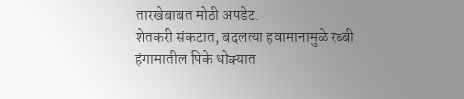तारखेबाबत मोठी अपडेट.
शेतकरी संकटात, बदलत्या हवामानामुळे रब्बी हंगामातील पिके धोक्यात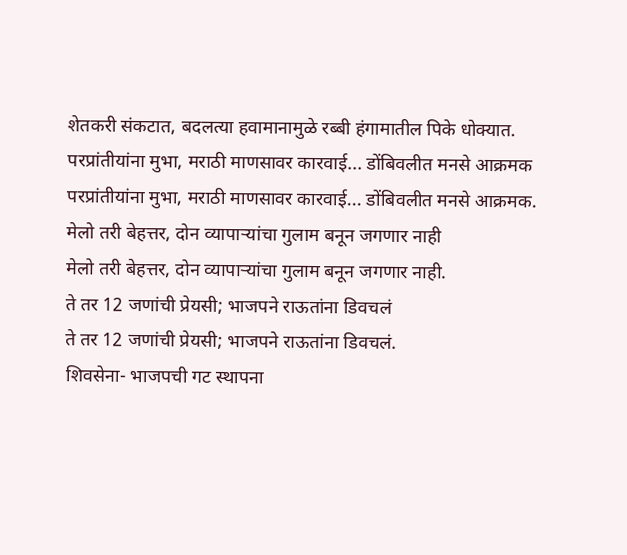शेतकरी संकटात, बदलत्या हवामानामुळे रब्बी हंगामातील पिके धोक्यात.
परप्रांतीयांना मुभा, मराठी माणसावर कारवाई... डोंबिवलीत मनसे आक्रमक
परप्रांतीयांना मुभा, मराठी माणसावर कारवाई... डोंबिवलीत मनसे आक्रमक.
मेलो तरी बेहत्तर, दोन व्यापाऱ्यांचा गुलाम बनून जगणार नाही
मेलो तरी बेहत्तर, दोन व्यापाऱ्यांचा गुलाम बनून जगणार नाही.
ते तर 12 जणांची प्रेयसी; भाजपने राऊतांना डिवचलं
ते तर 12 जणांची प्रेयसी; भाजपने राऊतांना डिवचलं.
शिवसेना- भाजपची गट स्थापना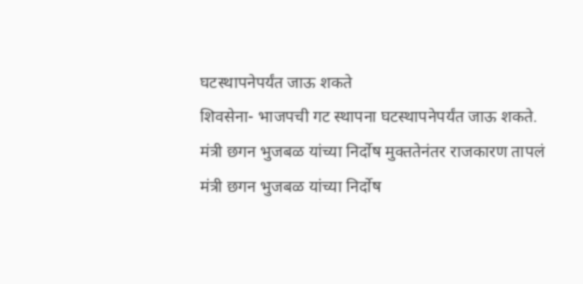घटस्थापनेपर्यंत जाऊ शकते
शिवसेना- भाजपची गट स्थापना घटस्थापनेपर्यंत जाऊ शकते.
मंत्री छगन भुजबळ यांच्या निर्दोष मुक्ततेनंतर राजकारण तापलं
मंत्री छगन भुजबळ यांच्या निर्दोष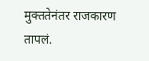मुक्ततेनंतर राजकारण तापलं.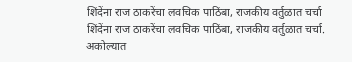शिंदेंना राज ठाकरेंचा लवचिक पाठिंबा, राजकीय वर्तुळात चर्चा
शिंदेंना राज ठाकरेंचा लवचिक पाठिंबा, राजकीय वर्तुळात चर्चा.
अकोल्यात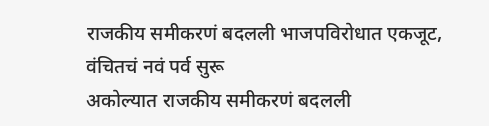राजकीय समीकरणं बदलली भाजपविरोधात एकजूट, वंचितचं नवं पर्व सुरू
अकोल्यात राजकीय समीकरणं बदलली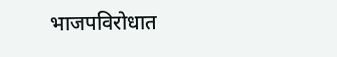भाजपविरोधात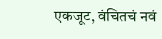एकजूट, वंचितचं नवं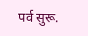पर्व सुरू.